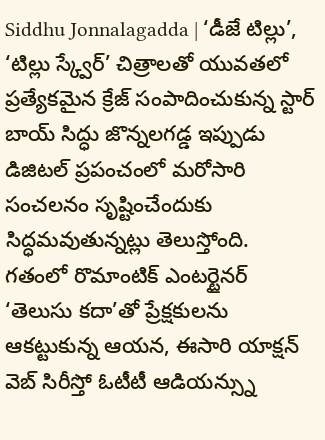Siddhu Jonnalagadda | ‘డీజే టిల్లు’, ‘టిల్లు స్క్వేర్’ చిత్రాలతో యువతలో ప్రత్యేకమైన క్రేజ్ సంపాదించుకున్న స్టార్ బాయ్ సిద్ధు జొన్నలగడ్డ ఇప్పుడు డిజిటల్ ప్రపంచంలో మరోసారి సంచలనం సృష్టించేందుకు సిద్ధమవుతున్నట్లు తెలుస్తోంది. గతంలో రొమాంటిక్ ఎంటర్టైనర్ ‘తెలుసు కదా’తో ప్రేక్షకులను ఆకట్టుకున్న ఆయన, ఈసారి యాక్షన్ వెబ్ సిరీస్తో ఓటీటీ ఆడియన్స్ను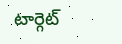టార్గెట్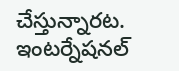చేస్తున్నారట. ఇంటర్నేషనల్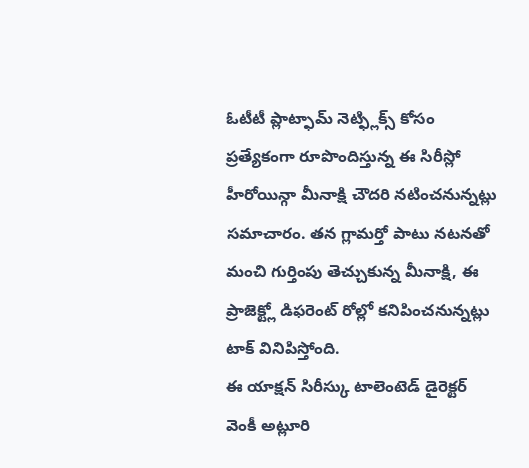ఓటీటీ ప్లాట్ఫామ్ నెట్ఫ్లిక్స్ కోసం ప్రత్యేకంగా రూపొందిస్తున్న ఈ సిరీస్లో హీరోయిన్గా మీనాక్షి చౌదరి నటించనున్నట్లు సమాచారం. తన గ్లామర్తో పాటు నటనతో మంచి గుర్తింపు తెచ్చుకున్న మీనాక్షి, ఈ ప్రాజెక్ట్లో డిఫరెంట్ రోల్లో కనిపించనున్నట్లు టాక్ వినిపిస్తోంది.
ఈ యాక్షన్ సిరీస్కు టాలెంటెడ్ డైరెక్టర్ వెంకీ అట్లూరి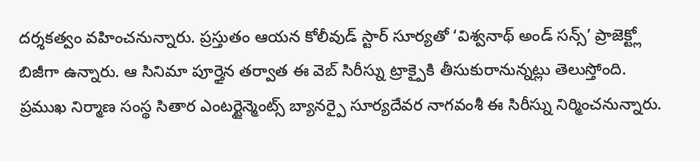దర్శకత్వం వహించనున్నారు. ప్రస్తుతం ఆయన కోలీవుడ్ స్టార్ సూర్యతో ‘విశ్వనాథ్ అండ్ సన్స్’ ప్రాజెక్ట్లో బిజీగా ఉన్నారు. ఆ సినిమా పూర్తైన తర్వాత ఈ వెబ్ సిరీస్ను ట్రాక్పైకి తీసుకురానున్నట్లు తెలుస్తోంది. ప్రముఖ నిర్మాణ సంస్థ సితార ఎంటర్టైన్మెంట్స్ బ్యానర్పై సూర్యదేవర నాగవంశీ ఈ సిరీస్ను నిర్మించనున్నారు.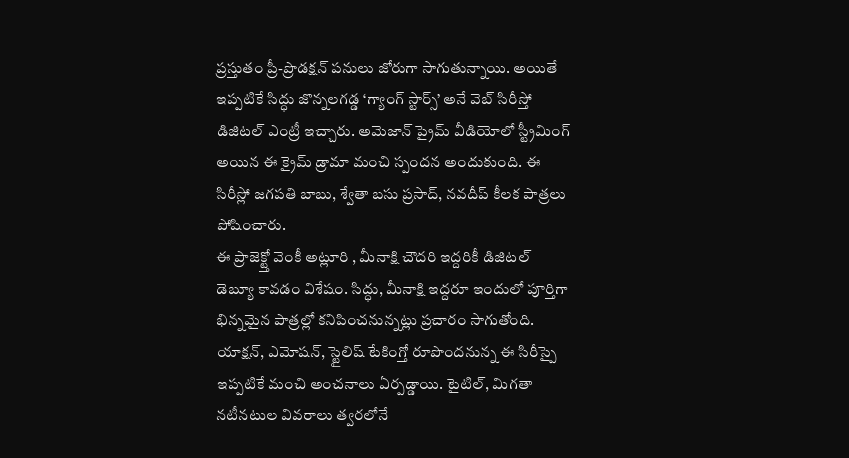ప్రస్తుతం ప్రీ-ప్రొడక్షన్ పనులు జోరుగా సాగుతున్నాయి. అయితే ఇప్పటికే సిద్ధు జొన్నలగడ్డ ‘గ్యాంగ్ స్టార్స్’ అనే వెబ్ సిరీస్తో డిజిటల్ ఎంట్రీ ఇచ్చారు. అమెజాన్ ప్రైమ్ వీడియోలో స్ట్రీమింగ్ అయిన ఈ క్రైమ్ డ్రామా మంచి స్పందన అందుకుంది. ఈ సిరీస్లో జగపతి బాబు, శ్వేతా బసు ప్రసాద్, నవదీప్ కీలక పాత్రలు పోషించారు.
ఈ ప్రాజెక్ట్తో వెంకీ అట్లూరి , మీనాక్షి చౌదరి ఇద్దరికీ డిజిటల్ డెబ్యూ కావడం విశేషం. సిద్ధు, మీనాక్షి ఇద్దరూ ఇందులో పూర్తిగా భిన్నమైన పాత్రల్లో కనిపించనున్నట్లు ప్రచారం సాగుతోంది. యాక్షన్, ఎమోషన్, స్టైలిష్ టేకింగ్తో రూపొందనున్న ఈ సిరీస్పై ఇప్పటికే మంచి అంచనాలు ఏర్పడ్డాయి. టైటిల్, మిగతా నటీనటుల వివరాలు త్వరలోనే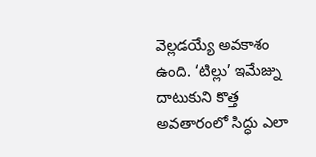వెల్లడయ్యే అవకాశం ఉంది. ‘టిల్లు’ ఇమేజ్ను దాటుకుని కొత్త అవతారంలో సిద్ధు ఎలా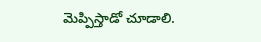మెప్పిస్తాడో చూడాలి.